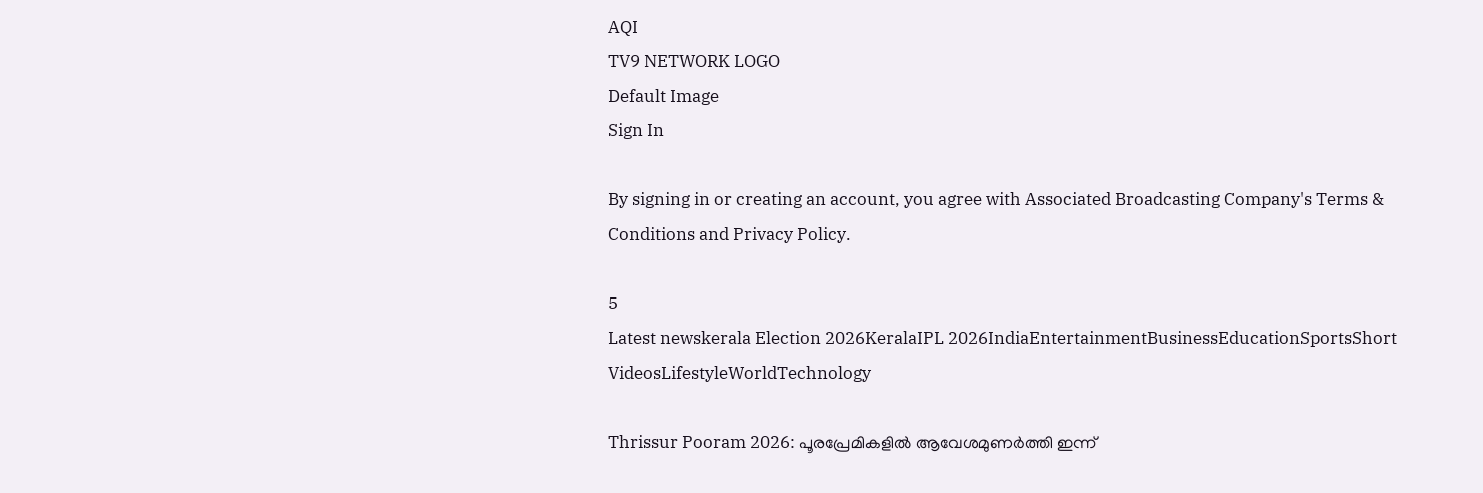AQI
TV9 NETWORK LOGO
Default Image
Sign In

By signing in or creating an account, you agree with Associated Broadcasting Company's Terms & Conditions and Privacy Policy.

5
Latest newskerala Election 2026KeralaIPL 2026IndiaEntertainmentBusinessEducationSportsShort VideosLifestyleWorldTechnology

Thrissur Pooram 2026: പൂരപ്രേമികളിൽ ആവേശമുണർത്തി ഇന്ന്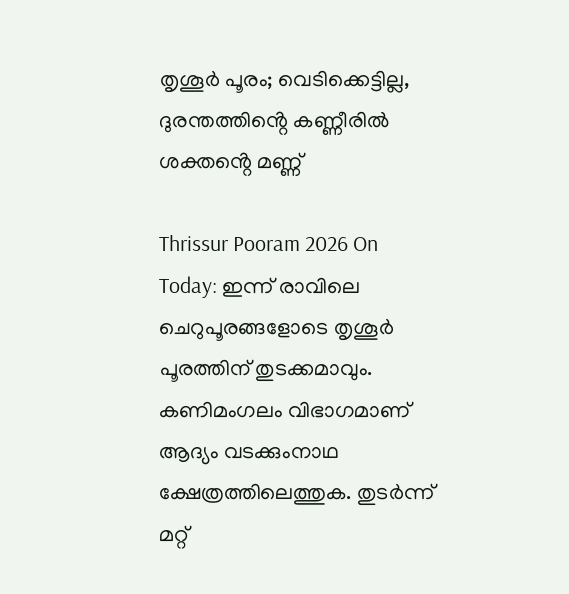തൃശൂർ പൂരം; വെടിക്കെട്ടില്ല, ദുരന്തത്തിൻ്റെ കണ്ണീരിൽ ശക്തൻ്റെ മണ്ണ്

Thrissur Pooram 2026 On Today: ഇന്ന് രാവിലെ ചെറുപൂരങ്ങളോടെ തൃശൂർ പൂരത്തിന്‌ തുടക്കമാവും. കണിമംഗലം വിഭാഗമാണ്‌ ആദ്യം വടക്കുംനാഥ ക്ഷേത്രത്തിലെത്തുക. തുടർന്ന്‌ മറ്റ്‌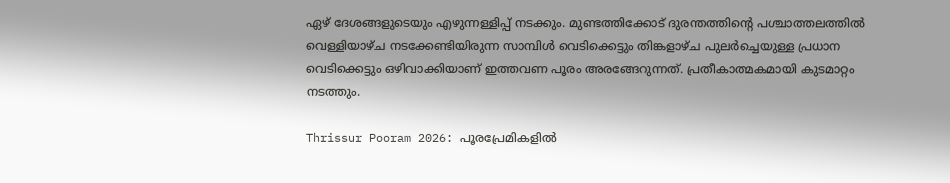ഏഴ്‌ ദേശങ്ങളുടെയും എഴുന്നള്ളിപ്പ് നടക്കും. മുണ്ടത്തിക്കോട്‌ ദുരന്തത്തിന്റെ പശ്ചാത്തലത്തിൽ വെള്ളിയാഴ്‌ച നടക്കേണ്ടിയിരുന്ന സാമ്പിൾ വെടിക്കെട്ടും തിങ്കളാഴ്‌ച പുലർച്ചെയുള്ള പ്രധാന വെടിക്കെട്ടും ഒഴിവാക്കിയാണ് ഇത്തവണ പൂരം അരങ്ങേറുന്നത്. പ്രതീകാത്മകമായി കുടമാറ്റം നടത്തും.

Thrissur Pooram 2026: പൂരപ്രേമികളിൽ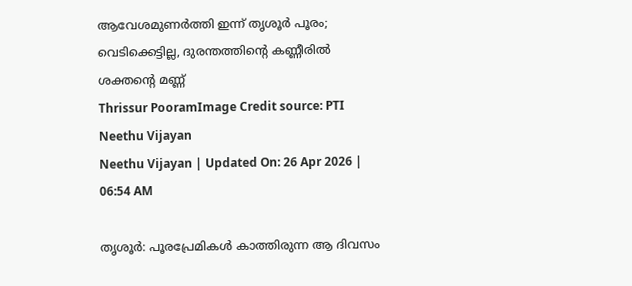ആവേശമുണർത്തി ഇന്ന് തൃശൂർ പൂരം; വെടിക്കെട്ടില്ല, ദുരന്തത്തിൻ്റെ കണ്ണീരിൽ ശക്തൻ്റെ മണ്ണ്
Thrissur PooramImage Credit source: PTI
Neethu Vijayan
Neethu Vijayan | Updated On: 26 Apr 2026 | 06:54 AM

തൃശൂർ: പൂരപ്രേമികൾ കാത്തിരുന്ന ആ ദിവസം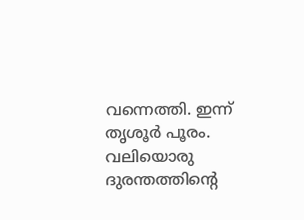വന്നെത്തി. ഇന്ന് തൃശൂർ പൂരം. വലിയൊരു ദുരന്തത്തിൻ്റെ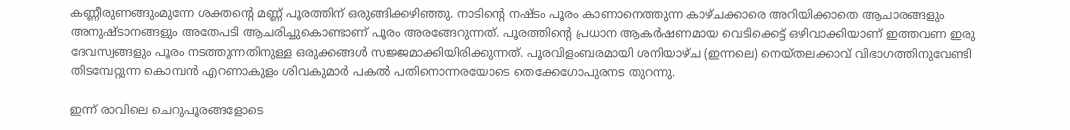കണ്ണീരുണങ്ങുംമുന്നേ ശക്തൻ്റെ മണ്ണ് പൂരത്തിന് ഒരുങ്ങിക്കഴിഞ്ഞു. നാടിന്റെ നഷ്ടം പൂരം കാണാനെത്തുന്ന കാഴ്ചക്കാരെ അറിയിക്കാതെ ആചാരങ്ങളും അനുഷ്ടാനങ്ങളും അതേപടി ആചരിച്ചുകൊണ്ടാണ് പൂരം അരങ്ങേറുന്നത്. പൂരത്തിൻ്റെ പ്രധാന ആകർഷണമായ വെടിക്കെട്ട്‌ ഒഴിവാക്കിയാണ് ഇത്തവണ ഇരു ദേവസ്വങ്ങളും പൂരം നടത്തുന്നതിനുള്ള ഒരുക്കങ്ങൾ സജ്ജമാക്കിയിരിക്കുന്നത്. പൂരവിളംബരമായി ശനിയാഴ്‌ച (ഇന്നലെ) നെയ്‌തലക്കാവ്‌ വിഭാഗത്തിനുവേണ്ടി തിടമ്പേറ്റുന്ന കൊമ്പൻ എറണാകുളം ശിവകുമാർ പകൽ പതിനൊന്നരയോടെ തെക്കേഗോപുരനട തുറന്നു.

ഇന്ന് രാവിലെ ചെറുപൂരങ്ങളോടെ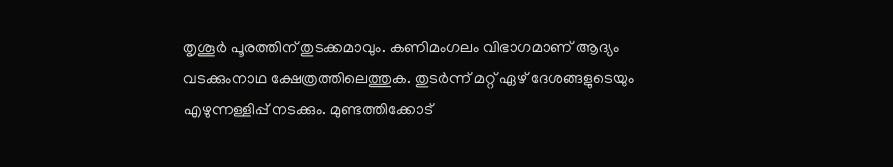തൃശൂർ പൂരത്തിന്‌ തുടക്കമാവും. കണിമംഗലം വിഭാഗമാണ്‌ ആദ്യം വടക്കുംനാഥ ക്ഷേത്രത്തിലെത്തുക. തുടർന്ന്‌ മറ്റ്‌ ഏഴ്‌ ദേശങ്ങളുടെയും എഴുന്നള്ളിപ്പ് നടക്കും. മുണ്ടത്തിക്കോട്‌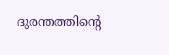ദുരന്തത്തിന്റെ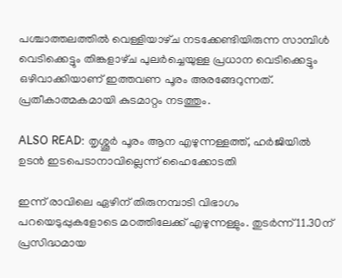പശ്ചാത്തലത്തിൽ വെള്ളിയാഴ്‌ച നടക്കേണ്ടിയിരുന്ന സാമ്പിൾ വെടിക്കെട്ടും തിങ്കളാഴ്‌ച പുലർച്ചെയുള്ള പ്രധാന വെടിക്കെട്ടും ഒഴിവാക്കിയാണ് ഇത്തവണ പൂരം അരങ്ങേറുന്നത്. പ്രതീകാത്മകമായി കുടമാറ്റം നടത്തും.

ALSO READ: തൃശ്ശൂർ പൂരം ആന എഴുന്നള്ളത്ത്, ഹർജിയിൽ ഉടൻ ഇടപെടാനാവില്ലെന്ന് ഹൈക്കോടതി

ഇന്ന് രാവിലെ ഏഴിന്‌ തിരുനമ്പാടി വിഭാഗം പറയെടുപ്പുകളോടെ മഠത്തിലേക്ക്‌ എഴുന്നള്ളും. തുടർന്ന്‌ 11.30ന്‌ പ്രസിദ്ധമായ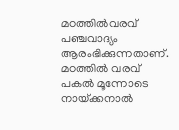മഠത്തിൽവരവ്‌ പഞ്ചവാദ്യം ആരംഭിക്കുന്നതാണ്. മഠത്തിൽ വരവ്‌ പകൽ മൂന്നോടെ നായ്‌ക്കനാൽ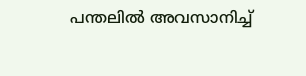പന്തലിൽ അവസാനിച്ച്‌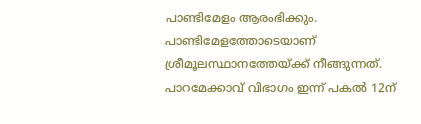പാണ്ടിമേളം ആരംഭിക്കും. പാണ്ടിമേളത്തോടെയാണ് ശ്രീമൂലസ്ഥാനത്തേയ്‌ക്ക്‌ നീങ്ങുന്നത്. പാറമേക്കാവ്‌ വിഭാഗം ഇന്ന് പകൽ 12ന്‌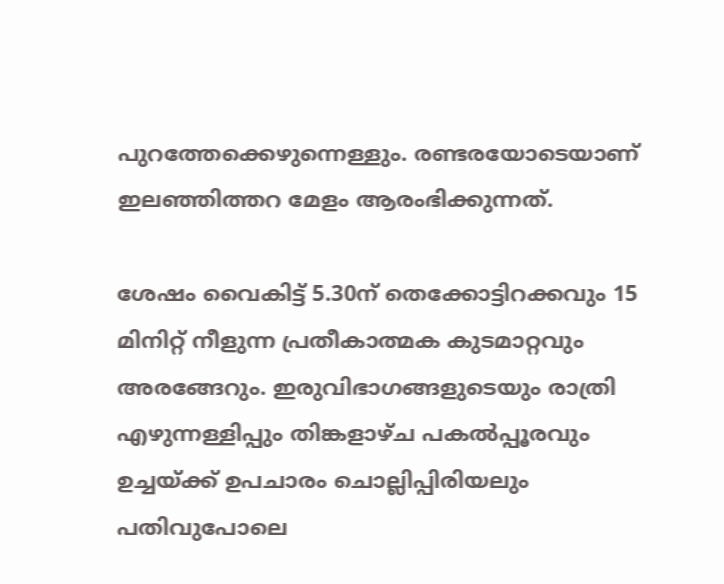പുറത്തേക്കെഴുന്നെള്ളും. രണ്ടരയോടെയാണ് ഇലഞ്ഞിത്തറ മേളം ആരംഭിക്കുന്നത്.

ശേഷം വൈകിട്ട് 5.30ന്‌ തെക്കോട്ടിറക്കവും 15 മിനിറ്റ്‌ നീളുന്ന പ്രതീകാത്മക കുടമാറ്റവും അരങ്ങേറും. ഇരുവിഭാഗങ്ങളുടെയും രാത്രി എഴുന്നള്ളിപ്പും തിങ്കളാഴ്‌ച പകൽപ്പൂരവും ഉച്ചയ്‌ക്ക്‌ ഉപചാരം ചൊല്ലിപ്പിരിയലും പതിവുപോലെ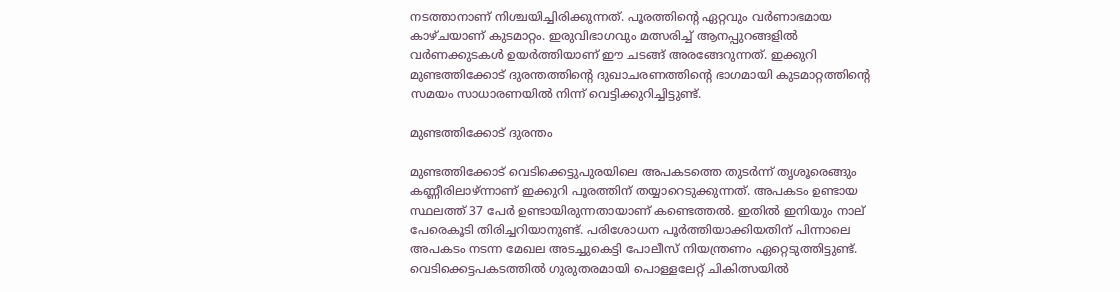നടത്താനാണ് നിശ്ചയിച്ചിരിക്കുന്നത്. പൂരത്തിന്റെ ഏറ്റവും വർണാഭമായ കാഴ്ചയാണ് കുടമാറ്റം. ഇരുവിഭാഗവും മത്സരിച്ച് ആനപ്പുറങ്ങളിൽ വർണക്കുടകൾ ഉയർത്തിയാണ് ഈ ചടങ്ങ് അരങ്ങേറുന്നത്. ഇക്കുറി മുണ്ടത്തിക്കോട് ദുരന്തത്തിന്റെ ദുഖാചരണത്തിന്റെ ഭാഗമായി കുടമാറ്റത്തിന്റെ സമയം സാധാരണയിൽ നിന്ന് വെട്ടിക്കുറിച്ചിട്ടുണ്ട്.

മുണ്ടത്തിക്കോട് ദുരന്തം

മുണ്ടത്തിക്കോട് വെടിക്കെട്ടുപുരയിലെ അപകടത്തെ തുടർന്ന് തൃശൂരെങ്ങും കണ്ണീരിലാഴ്ന്നാണ് ഇക്കുറി പൂരത്തിന് തയ്യാറെടുക്കുന്നത്. അപകടം ഉണ്ടായ സ്ഥലത്ത് 37 പേർ ഉണ്ടായിരുന്നതായാണ് കണ്ടെത്തൽ. ഇതിൽ ഇനിയും നാല് പേരെകൂടി തിരിച്ചറിയാനുണ്ട്. പരിശോധന പൂർത്തിയാക്കിയതിന് പിന്നാലെ അപകടം നടന്ന മേഖല അടച്ചുകെട്ടി പോലീസ് നിയന്ത്രണം ഏറ്റെടുത്തിട്ടുണ്ട്. വെടിക്കെട്ടപകടത്തിൽ ഗുരുതരമായി പൊള്ളലേറ്റ് ചികിത്സയിൽ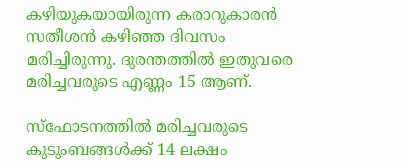കഴിയുകയായിരുന്ന കരാറുകാരൻ സതീശൻ കഴിഞ്ഞ ദിവസം മരിച്ചിരുന്നു. ദുരന്തത്തിൽ ഇതുവരെ മരിച്ചവരുടെ എണ്ണം 15 ആണ്.

സ്ഫോടനത്തിൽ മരിച്ചവരുടെ കുടുംബങ്ങൾക്ക് 14 ലക്ഷം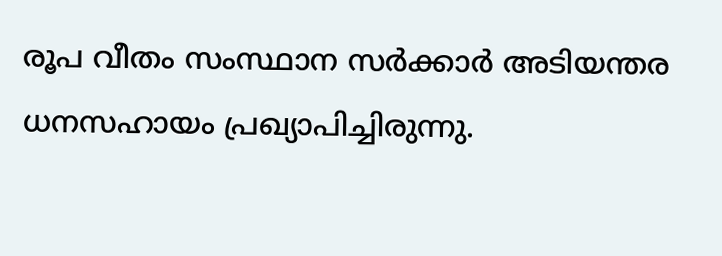രൂപ വീതം സംസ്ഥാന സർക്കാർ അടിയന്തര ധനസഹായം പ്രഖ്യാപിച്ചിരുന്നു.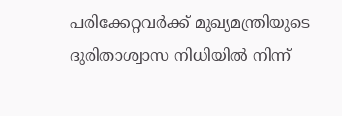പരിക്കേറ്റവർക്ക് മുഖ്യമന്ത്രിയുടെ ദുരിതാശ്വാസ നിധിയിൽ നിന്ന്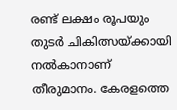രണ്ട് ലക്ഷം രൂപയും തുടർ ചികിത്സയ്ക്കായി നൽകാനാണ് തീരുമാനം. കേരളത്തെ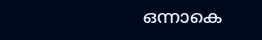ഒന്നാകെ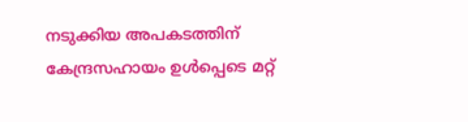നടുക്കിയ അപകടത്തിന് കേന്ദ്രസഹായം ഉൾപ്പെടെ മറ്റ്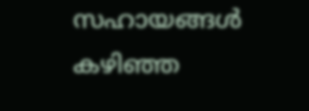സഹായങ്ങൾ കഴിഞ്ഞ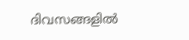ദിവസങ്ങളിൽ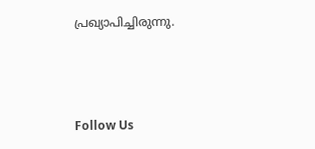പ്രഖ്യാപിച്ചിരുന്നു.



Follow Us